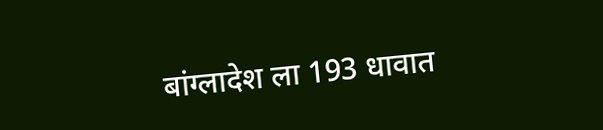बांग्लादेश ला 193 धावात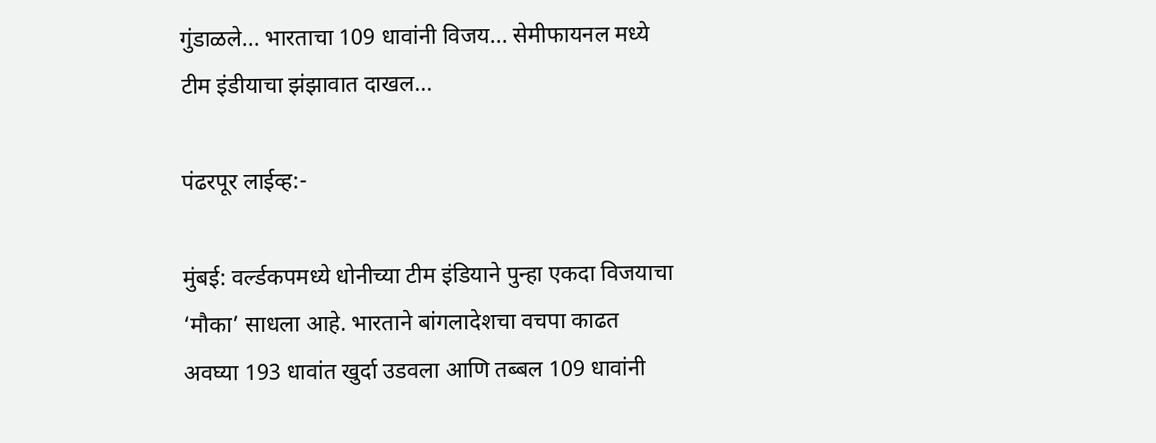गुंडाळले... भारताचा 109 धावांनी विजय... सेमीफायनल मध्ये टीम इंडीयाचा झंझावात दाखल...

पंढरपूर लाईव्ह:-

मुंबई: वर्ल्डकपमध्ये धोनीच्या टीम इंडियाने पुन्हा एकदा विजयाचा ‘मौका’ साधला आहे. भारताने बांगलादेशचा वचपा काढत अवघ्या 193 धावांत खुर्दा उडवला आणि तब्बल 109 धावांनी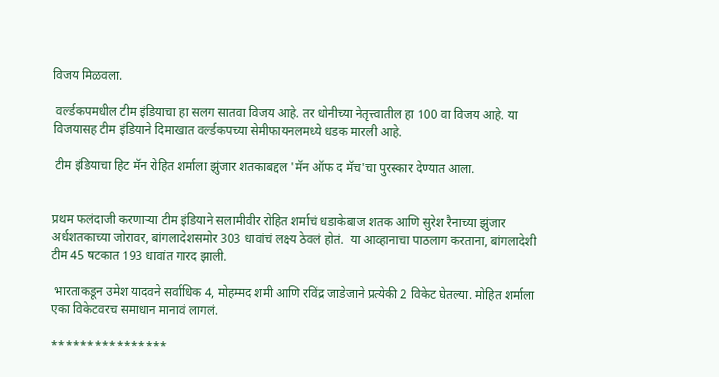विजय मिळवला.

 वर्ल्डकपमधील टीम इंडियाचा हा सलग सातवा विजय आहे. तर धोनीच्या नेतृत्त्वातील हा 100 वा विजय आहे. या विजयासह टीम इंडियाने दिमाखात वर्ल्डकपच्या सेमीफायनलमध्ये धडक मारली आहे.

 टीम इंडियाचा हिट मॅन रोहित शर्माला झुंजार शतकाबद्दल 'मॅन ऑफ द मॅच'चा पुरस्कार देण्यात आला.


प्रथम फलंदाजी करणाऱ्या टीम इंडियाने सलामीवीर रोहित शर्माचं धडाकेबाज शतक आणि सुरेश रैनाच्या झुंजार अर्धशतकाच्या जोरावर, बांगलादेशसमोर 303 धावांचं लक्ष्य ठेवलं होतं.  या आव्हानाचा पाठलाग करताना, बांगलादेशी टीम 45 षटकात 193 धावांत गारद झाली.

 भारताकडून उमेश यादवने सर्वाधिक 4, मोहम्मद शमी आणि रविंद्र जाडेजाने प्रत्येकी 2 विकेट घेतल्या. मोहित शर्माला एका विकेटवरच समाधान मानावं लागलं.

****************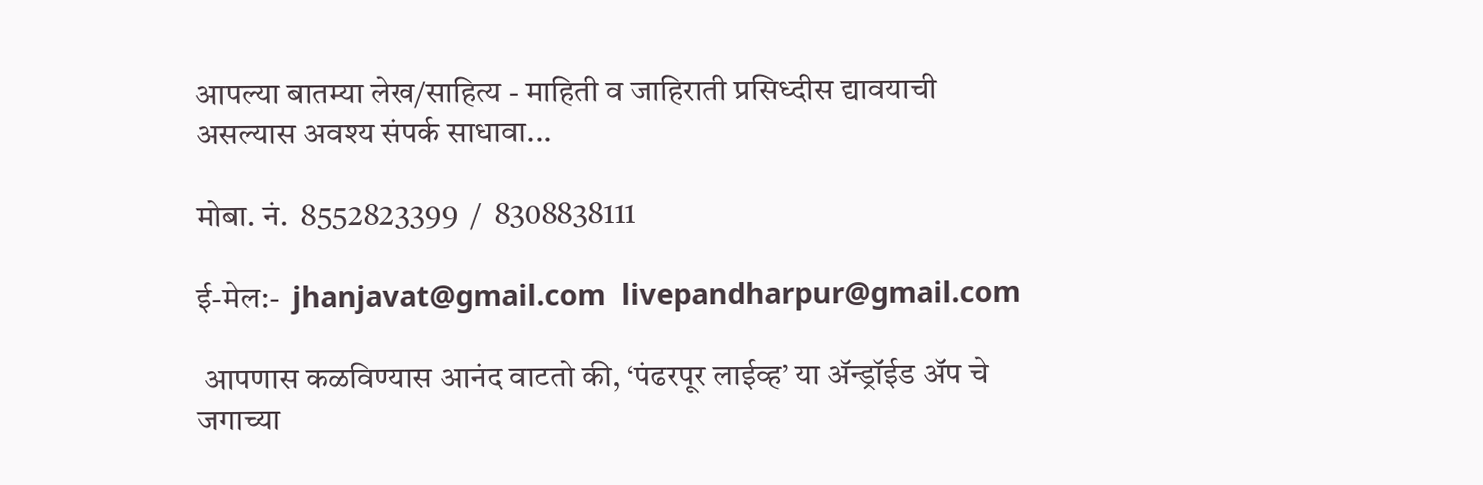आपल्या बातम्या लेख/साहित्य - माहिती व जाहिराती प्रसिध्दीस द्यावयाची असल्यास अवश्य संपर्क साधावा...

मोबा. नं.  8552823399  /  8308838111

ई-मेल:-  jhanjavat@gmail.com  livepandharpur@gmail.com

 आपणास कळविण्यास आनंद वाटतो की, ‘पंढरपूर लाईव्ह’ या अ‍ॅन्ड्रॉईड अ‍ॅप चे जगाच्या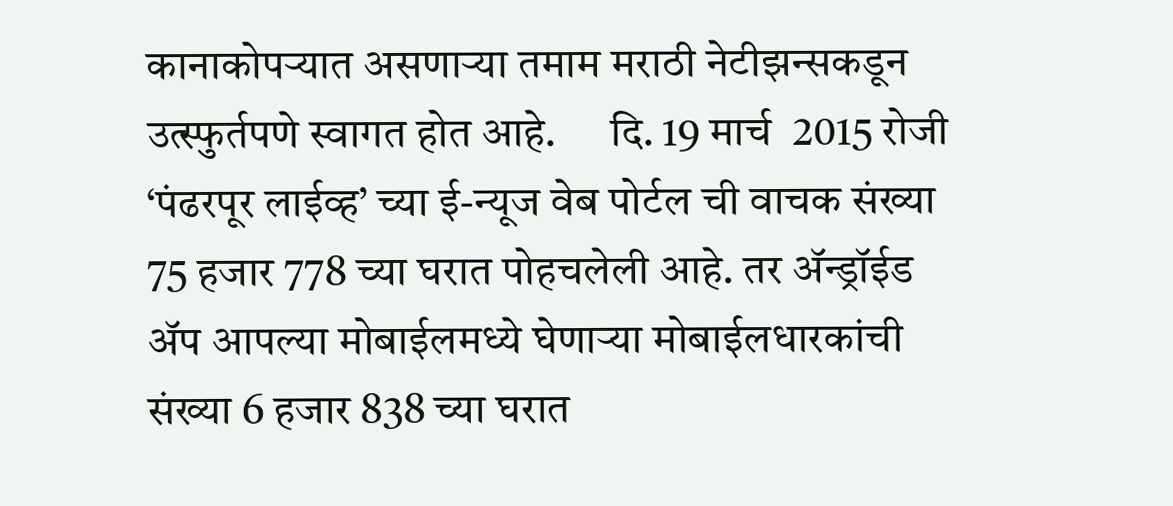कानाकोपर्‍यात असणार्‍या तमाम मराठी नेटीझन्सकडून उत्स्फुर्तपणे स्वागत होत आहे.      दि. 19 मार्च  2015 रोजी ‘पंढरपूर लाईव्ह’ च्या ई-न्यूज वेब पोर्टल ची वाचक संख्या   75 हजार 778 च्या घरात पोहचलेली आहे. तर अ‍ॅन्ड्रॉईड अ‍ॅप आपल्या मोबाईलमध्ये घेणार्‍या मोबाईलधारकांची संख्या 6 हजार 838 च्या घरात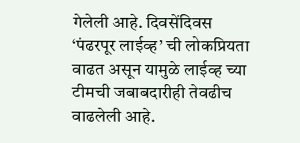गेलेली आहे. दिवसेंदिवस ‘पंढरपूर लाईव्ह’ ची लोकप्रियता वाढत असून यामुळे लाईव्ह च्या टीमची जबाबदारीही तेवढीच वाढलेली आहे.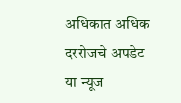अधिकात अधिक दररोजचे अपडेट या न्यूज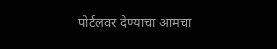पोर्टलवर देण्याचा आमचा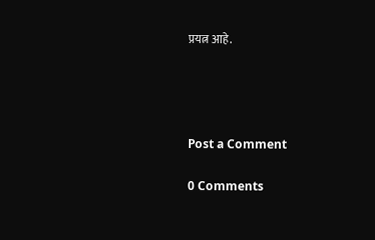प्रयत्न आहे.




Post a Comment

0 Comments